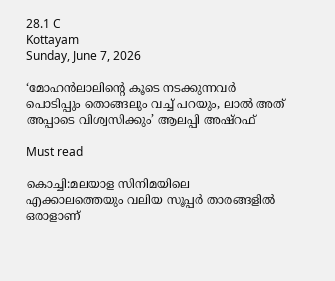28.1 C
Kottayam
Sunday, June 7, 2026

‘മോഹൻലാലിന്റെ കൂടെ നടക്കുന്നവർ പൊടിപ്പും തൊങ്ങലും വച്ച് പറയും, ലാൽ അത് അപ്പാടെ വിശ്വസിക്കും’ ആലപ്പി അഷ്‌റഫ്

Must read

കൊച്ചി:മലയാള സിനിമയിലെ എക്കാലത്തെയും വലിയ സൂപ്പർ താരങ്ങളിൽ ഒരാളാണ്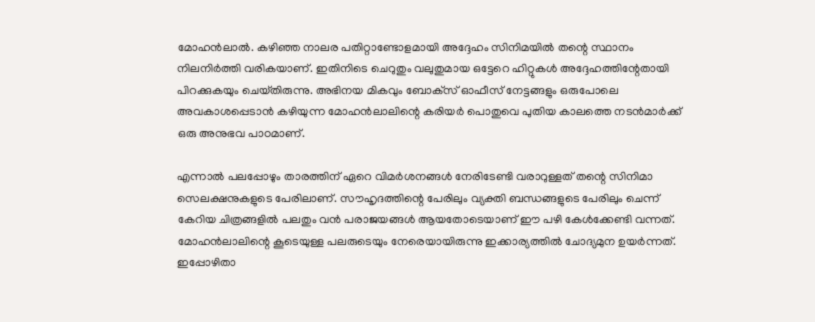മോഹൻലാൽ. കഴിഞ്ഞ നാലര പതിറ്റാണ്ടോളമായി അദ്ദേഹം സിനിമയിൽ തന്റെ സ്ഥാനം നിലനിർത്തി വരികയാണ്. ഇതിനിടെ ചെറുതും വലുതുമായ ഒട്ടേറെ ഹിറ്റുകൾ അദ്ദേഹത്തിന്റേതായി പിറക്കുകയും ചെയ്‌തിരുന്നു. അഭിനയ മികവും ബോക്‌സ് ഓഫീസ് നേട്ടങ്ങളും ഒരുപോലെ അവകാശപ്പെടാൻ കഴിയുന്ന മോഹൻലാലിന്റെ കരിയർ പൊതുവെ പുതിയ കാലത്തെ നടൻമാർക്ക് ഒരു അനുഭവ പാഠമാണ്.

എന്നാൽ പലപ്പോഴും താരത്തിന് ഏറെ വിമർശനങ്ങൾ നേരിടേണ്ടി വരാറുള്ളത് തന്റെ സിനിമാ സെലക്ഷനുകളുടെ പേരിലാണ്. സൗഹൃദത്തിന്റെ പേരിലും വ്യക്തി ബന്ധങ്ങളുടെ പേരിലും ചെന്ന് കേറിയ ചിത്രങ്ങളിൽ പലതും വൻ പരാജയങ്ങൾ ആയതോടെയാണ് ഈ പഴി കേൾക്കേണ്ടി വന്നത്. മോഹൻലാലിന്റെ കൂടെയുള്ള പലരുടെയും നേരെയായിരുന്നു ഇക്കാര്യത്തിൽ ചോദ്യമുന ഉയർന്നത്. ഇപ്പോഴിതാ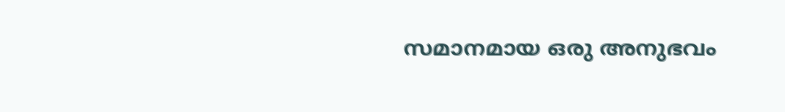സമാനമായ ഒരു അനുഭവം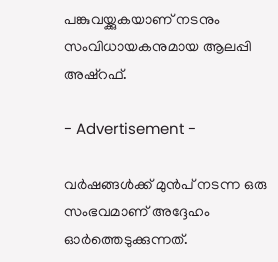പങ്കുവയ്ക്കുകയാണ് നടനും സംവിധായകനുമായ ആലപ്പി അഷ്‌റഫ്.

- Advertisement -

വർഷങ്ങൾക്ക് മുൻപ് നടന്ന ഒരു സംഭവമാണ് അദ്ദേഹം ഓർത്തെടുക്കുന്നത്.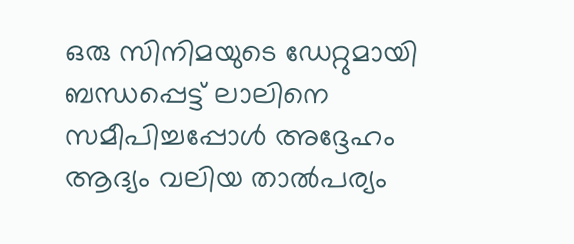ഒരു സിനിമയുടെ ഡേറ്റുമായി ബന്ധപ്പെട്ട് ലാലിനെ സമീപിച്ചപ്പോൾ അദ്ദേഹം ആദ്യം വലിയ താൽപര്യം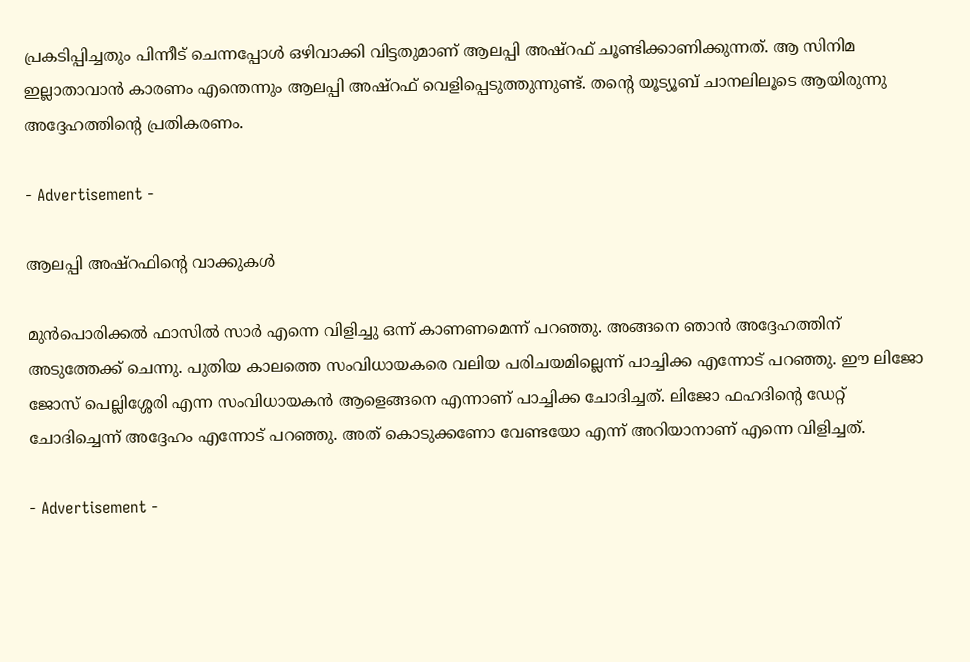പ്രകടിപ്പിച്ചതും പിന്നീട് ചെന്നപ്പോൾ ഒഴിവാക്കി വിട്ടതുമാണ് ആലപ്പി അഷ്‌റഫ് ചൂണ്ടിക്കാണിക്കുന്നത്. ആ സിനിമ ഇല്ലാതാവാൻ കാരണം എന്തെന്നും ആലപ്പി അഷ്‌റഫ് വെളിപ്പെടുത്തുന്നുണ്ട്. തന്റെ യൂട്യൂബ് ചാനലിലൂടെ ആയിരുന്നു അദ്ദേഹത്തിന്റെ പ്രതികരണം.

- Advertisement -

ആലപ്പി അഷ്‌റഫിന്റെ വാക്കുകൾ

മുൻപൊരിക്കൽ ഫാസിൽ സാർ എന്നെ വിളിച്ചു ഒന്ന് കാണണമെന്ന് പറഞ്ഞു. അങ്ങനെ ഞാൻ അദ്ദേഹത്തിന് അടുത്തേക്ക് ചെന്നു. പുതിയ കാലത്തെ സംവിധായകരെ വലിയ പരിചയമില്ലെന്ന് പാച്ചിക്ക എന്നോട് പറഞ്ഞു. ഈ ലിജോ ജോസ് പെല്ലിശ്ശേരി എന്ന സംവിധായകൻ ആളെങ്ങനെ എന്നാണ് പാച്ചിക്ക ചോദിച്ചത്. ലിജോ ഫഹദിന്റെ ഡേറ്റ് ചോദിച്ചെന്ന് അദ്ദേഹം എന്നോട് പറഞ്ഞു. അത് കൊടുക്കണോ വേണ്ടയോ എന്ന് അറിയാനാണ് എന്നെ വിളിച്ചത്.

- Advertisement -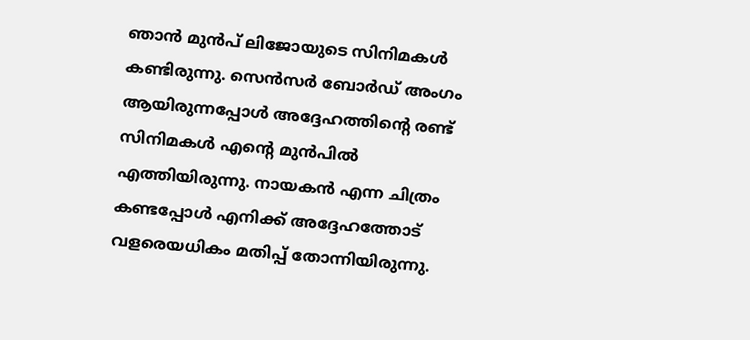ഞാൻ മുൻപ് ലിജോയുടെ സിനിമകൾ കണ്ടിരുന്നു. സെൻസർ ബോർഡ് അംഗം ആയിരുന്നപ്പോൾ അദ്ദേഹത്തിന്റെ രണ്ട് സിനിമകൾ എന്റെ മുൻപിൽ എത്തിയിരുന്നു. നായകൻ എന്ന ചിത്രം കണ്ടപ്പോൾ എനിക്ക് അദ്ദേഹത്തോട് വളരെയധികം മതിപ്പ് തോന്നിയിരുന്നു.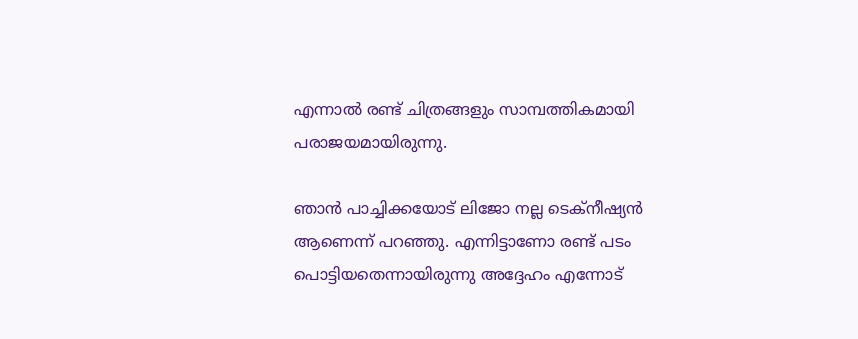എന്നാൽ രണ്ട് ചിത്രങ്ങളും സാമ്പത്തികമായി പരാജയമായിരുന്നു.

ഞാൻ പാച്ചിക്കയോട് ലിജോ നല്ല ടെക്‌നീഷ്യൻ ആണെന്ന് പറഞ്ഞു. എന്നിട്ടാണോ രണ്ട് പടം പൊട്ടിയതെന്നായിരുന്നു അദ്ദേഹം എന്നോട്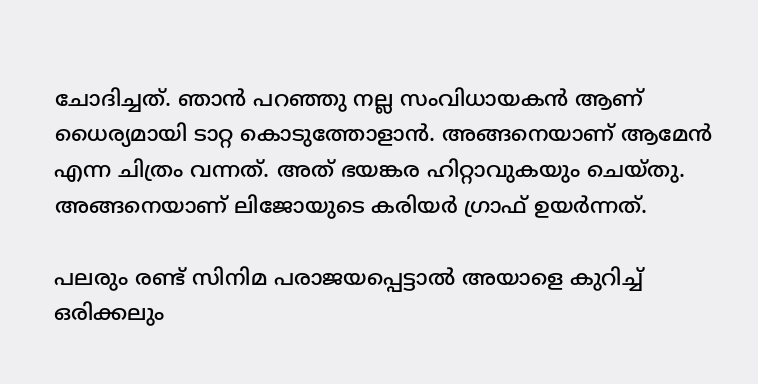ചോദിച്ചത്. ഞാൻ പറഞ്ഞു നല്ല സംവിധായകൻ ആണ് ധൈര്യമായി ടാറ്റ കൊടുത്തോളാൻ. അങ്ങനെയാണ് ആമേൻ എന്ന ചിത്രം വന്നത്. അത് ഭയങ്കര ഹിറ്റാവുകയും ചെയ്‌തു. അങ്ങനെയാണ് ലിജോയുടെ കരിയർ ഗ്രാഫ് ഉയർന്നത്.

പലരും രണ്ട് സിനിമ പരാജയപ്പെട്ടാൽ അയാളെ കുറിച്ച് ഒരിക്കലും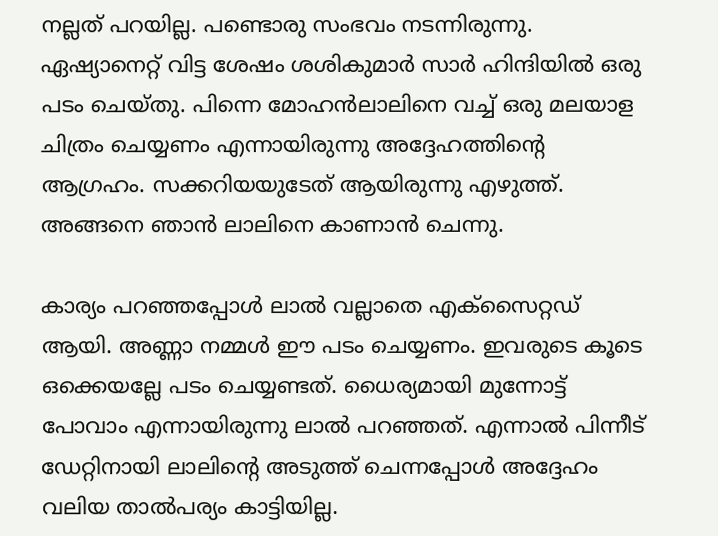നല്ലത് പറയില്ല. പണ്ടൊരു സംഭവം നടന്നിരുന്നു. ഏഷ്യാനെറ്റ് വിട്ട ശേഷം ശശികുമാർ സാർ ഹിന്ദിയിൽ ഒരു പടം ചെയ്‌തു. പിന്നെ മോഹൻലാലിനെ വച്ച് ഒരു മലയാള ചിത്രം ചെയ്യണം എന്നായിരുന്നു അദ്ദേഹത്തിന്റെ ആഗ്രഹം. സക്കറിയയുടേത് ആയിരുന്നു എഴുത്ത്. അങ്ങനെ ഞാൻ ലാലിനെ കാണാൻ ചെന്നു.

കാര്യം പറഞ്ഞപ്പോൾ ലാൽ വല്ലാതെ എക്സൈറ്റഡ് ആയി. അണ്ണാ നമ്മൾ ഈ പടം ചെയ്യണം. ഇവരുടെ കൂടെ ഒക്കെയല്ലേ പടം ചെയ്യണ്ടത്. ധൈര്യമായി മുന്നോട്ട് പോവാം എന്നായിരുന്നു ലാൽ പറഞ്ഞത്. എന്നാൽ പിന്നീട് ഡേറ്റിനായി ലാലിന്റെ അടുത്ത് ചെന്നപ്പോൾ അദ്ദേഹം വലിയ താൽപര്യം കാട്ടിയില്ല.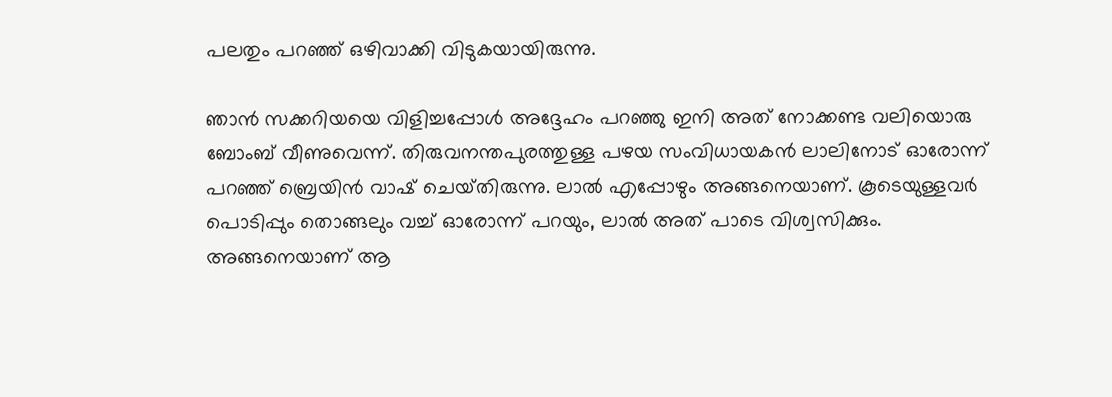പലതും പറഞ്ഞ് ഒഴിവാക്കി വിടുകയായിരുന്നു.

ഞാൻ സക്കറിയയെ വിളിച്ചപ്പോൾ അദ്ദേഹം പറഞ്ഞു ഇനി അത് നോക്കണ്ട വലിയൊരു ബോംബ് വീണുവെന്ന്. തിരുവനന്തപുരത്തുള്ള പഴയ സംവിധായകൻ ലാലിനോട് ഓരോന്ന് പറഞ്ഞ് ബ്രെയിൻ വാഷ് ചെയ്‌തിരുന്നു. ലാൽ എപ്പോഴും അങ്ങനെയാണ്. കൂടെയുള്ളവർ പൊടിപ്പും തൊങ്ങലും വച്ച് ഓരോന്ന് പറയും, ലാൽ അത് പാടെ വിശ്വസിക്കും. അങ്ങനെയാണ് ആ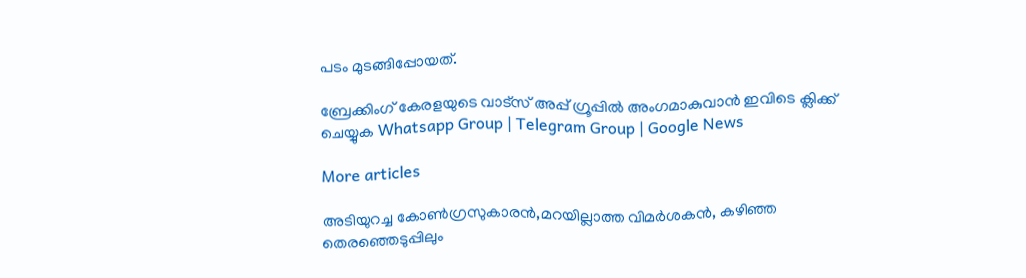പടം മുടങ്ങിപ്പോയത്.

ബ്രേക്കിംഗ് കേരളയുടെ വാട്സ് അപ്പ് ഗ്രൂപ്പിൽ അംഗമാകുവാൻ ഇവിടെ ക്ലിക്ക് ചെയ്യുക Whatsapp Group | Telegram Group | Google News

More articles

അടിയുറച്ച കോണ്‍ഗ്രസുകാരന്‍,മറയില്ലാത്ത വിമര്‍ശകന്‍, കഴിഞ്ഞ തെരഞ്ഞെടുപ്പിലും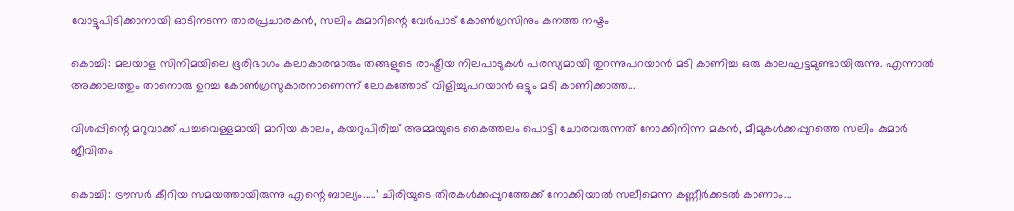വോട്ടുപിടിക്കാനായി ഓടിനടന്ന താരപ്രചാരകന്‍, സലിം കുമാറിന്റെ വേര്‍പാട് കോണ്‍ഗ്രസിനും കനത്ത നഷ്ടം

കൊച്ചി: മലയാള സിനിമയിലെ ഭൂരിഭാഗം കലാകാരന്മാരും തങ്ങളുടെ രാഷ്ട്രീയ നിലപാടുകൾ പരസ്യമായി തുറന്നുപറയാൻ മടി കാണിച്ച ഒരു കാലഘട്ടമുണ്ടായിരുന്നു. എന്നാൽ അക്കാലത്തും താനൊരു ഉറച്ച കോൺഗ്രസുകാരനാണെന്ന് ലോകത്തോട് വിളിച്ചുപറയാൻ ഒട്ടും മടി കാണിക്കാത്ത...

വിശപ്പിന്റെ മറുവാക്ക് പച്ചവെള്ളമായി മാറിയ കാലം, കയറുപിരിച്ച് അമ്മയുടെ കൈത്തലം പൊട്ടി ചോരവരുന്നത് നോക്കിനിന്ന മകൻ, മീമുകൾക്കപ്പുറത്തെ സലിം കുമാർ ജീവിതം

കൊച്ചി: ട്രൗസർ കീറിയ സമയത്തായിരുന്നു എന്റെ ബാല്യം.....’ ചിരിയുടെ തിരകൾക്കപ്പുറത്തേക്ക് നോക്കിയാൽ സലീമെന്ന കണ്ണീർക്കടൽ കാണാം...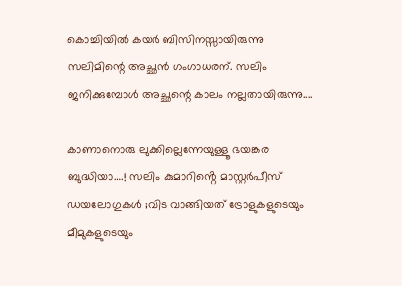കൊച്ചിയിൽ കയർ ബിസിനസ്സായിരുന്നു സലിമിന്റെ അച്ഛൻ ഗംഗാധരന്. സലിം ജനിക്കുമ്പോൾ അച്ഛന്റെ കാലം നല്ലതായിരുന്നു....

കാണാനൊരു ലുക്കില്ലെന്നേയുള്ളൂ ഭയങ്കര ബുദ്ധിയാ….! സലിം കുമാറിൻ്റെ മാസ്റ്റർപീസ് ഡയലോഗുകൾ ;വിട വാങ്ങിയത് ട്രോളുകളുടെയും മീമുകളുടെയും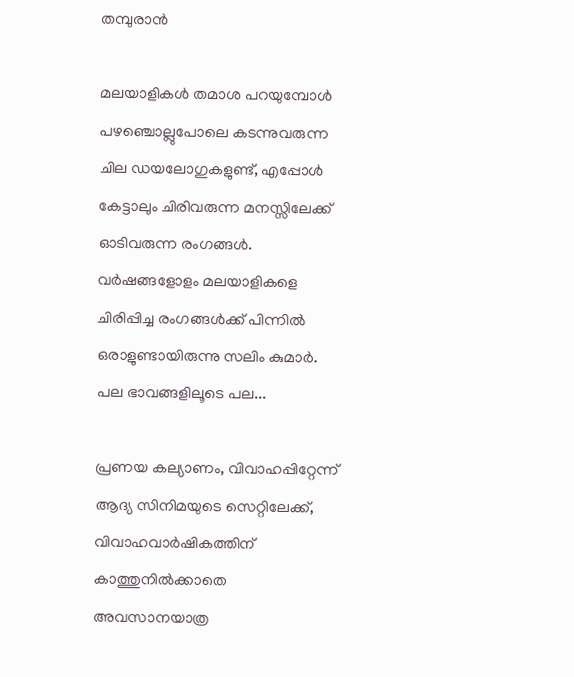തമ്പുരാൻ

മലയാളികൾ തമാശ പറയുമ്പോൾ പഴഞ്ചൊല്ലുപോലെ കടന്നുവരുന്ന ചില ഡയലോഗുകളുണ്ട്, എപ്പോൾ കേട്ടാലും ചിരിവരുന്ന മനസ്സിലേക്ക് ഓടിവരുന്ന രംഗങ്ങൾ. വർഷങ്ങളോളം മലയാളികളെ ചിരിപ്പിച്ച രംഗങ്ങൾക്ക് പിന്നിൽ ഒരാളുണ്ടായിരുന്നു സലിം കുമാർ. പല ഭാവങ്ങളിലൂടെ പല...

പ്രണയ കല്യാണം, വിവാഹപ്പിറ്റേന്ന് ആദ്യ സിനിമയുടെ സെറ്റിലേക്ക്‌, വിവാഹവാർഷികത്തിന് കാത്തുനിൽക്കാതെ അവസാനയാത്ര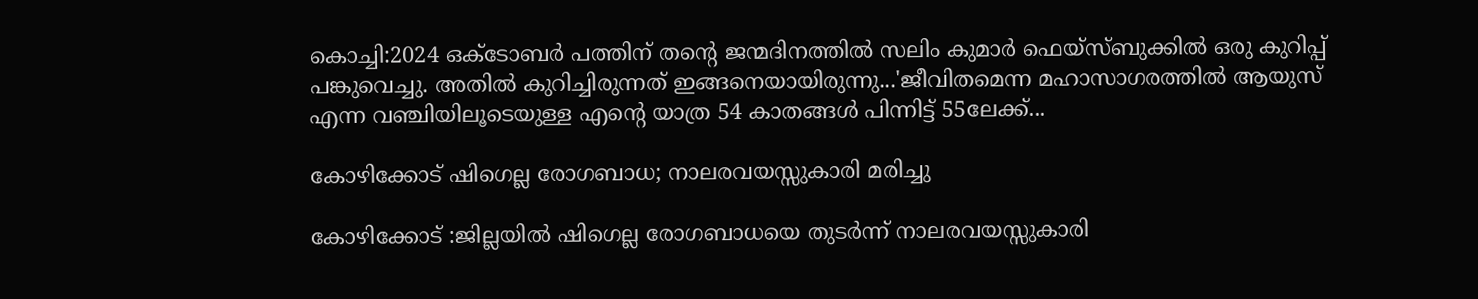കൊച്ചി:2024 ഒക്ടോബർ പത്തിന് തന്റെ ജന്മദിനത്തിൽ സലിം കുമാർ ഫെയ്‌സ്ബുക്കിൽ ഒരു കുറിപ്പ് പങ്കുവെച്ചു. അതിൽ കുറിച്ചിരുന്നത് ഇങ്ങനെയായിരുന്നു...'ജീവിതമെന്ന മഹാസാഗരത്തിൽ ആയുസ് എന്ന വഞ്ചിയിലൂടെയുള്ള എന്റെ യാത്ര 54 കാതങ്ങൾ പിന്നിട്ട് 55ലേക്ക്...

കോഴിക്കോട് ഷിഗെല്ല രോഗബാധ; നാലരവയസ്സുകാരി മരിച്ചു

കോഴിക്കോട് :ജില്ലയിൽ ഷിഗെല്ല രോഗബാധയെ തുടർന്ന് നാലരവയസ്സുകാരി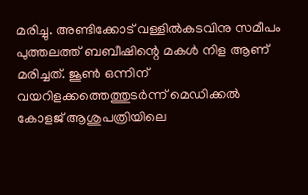മരിച്ചു. അണ്ടിക്കോട് വള്ളിൽകടവിനു സമീപം പുത്തലത്ത് ബബീഷിന്റെ മകൾ നിള ആണ് മരിച്ചത്. ജൂൺ ഒന്നിന് വയറിളക്കത്തെത്തുടർന്ന് മെഡിക്കൽ കോളജ് ആശുപത്രിയിലെ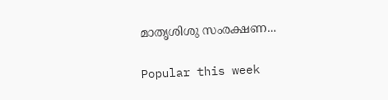മാതൃശിശു സംരക്ഷണ...

Popular this week